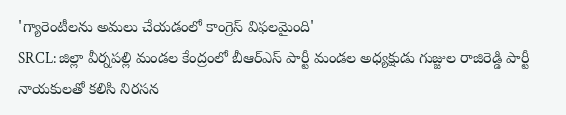'గ్యారెంటీలను అమలు చేయడంలో కాంగ్రెస్ విఫలమైంది'
SRCL: జిల్లా వీర్నపల్లి మండల కేంద్రంలో బీఆర్ఎస్ పార్టీ మండల అధ్యక్షుడు గుజ్జుల రాజిరెడ్డి పార్టీ నాయకులతో కలిసి నిరసన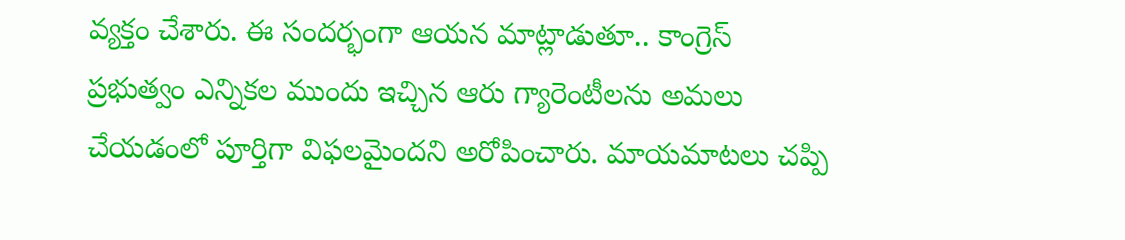వ్యక్తం చేశారు. ఈ సందర్భంగా ఆయన మాట్లాడుతూ.. కాంగ్రెస్ ప్రభుత్వం ఎన్నికల ముందు ఇచ్చిన ఆరు గ్యారెంటీలను అమలు చేయడంలో పూర్తిగా విఫలమైందని అరోపించారు. మాయమాటలు చప్పి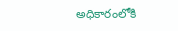అధికారంలోకి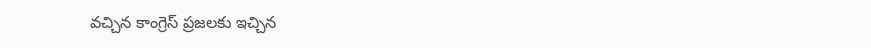వచ్చిన కాంగ్రెస్ ప్రజలకు ఇచ్చిన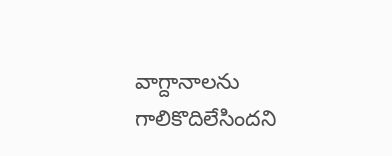వాగ్దానాలను గాలికొదిలేసిందని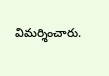విమర్శించారు.